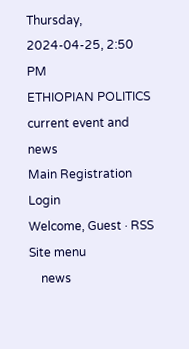Thursday, 2024-04-25, 2:50 PM
ETHIOPIAN POLITICS current event and news
Main Registration Login
Welcome, Guest · RSS
Site menu
    news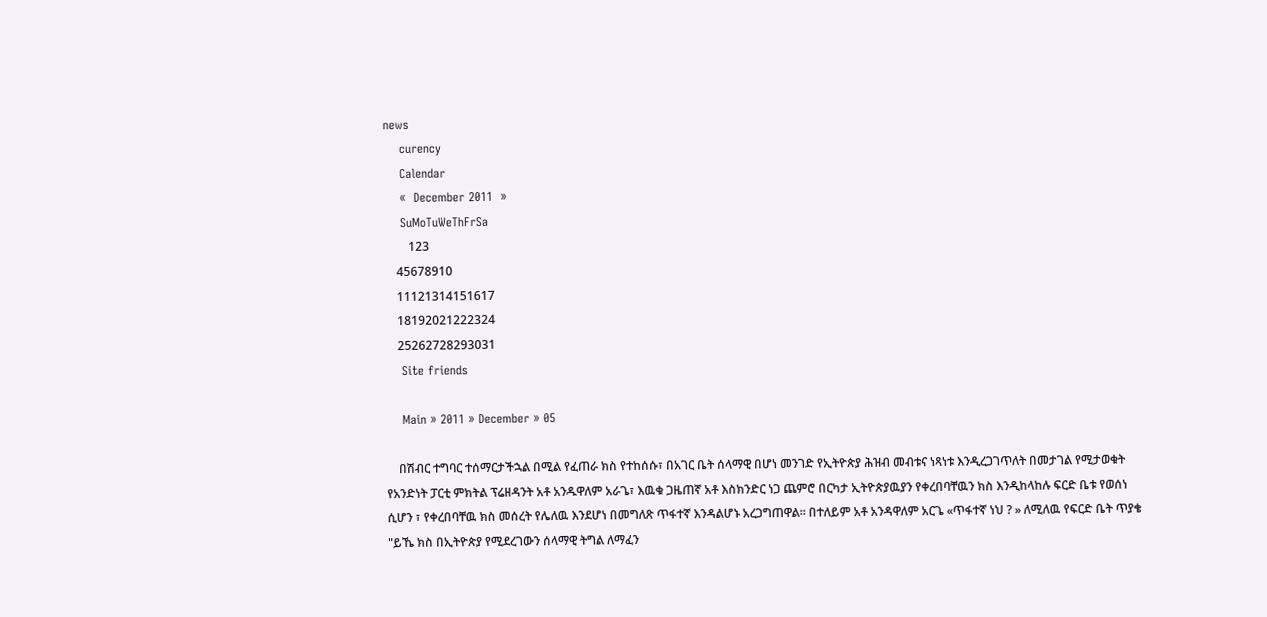news
    curency
    Calendar
    «  December 2011  »
    SuMoTuWeThFrSa
        123
    45678910
    11121314151617
    18192021222324
    25262728293031
    Site friends

    Main » 2011 » December » 05

    በሽብር ተግባር ተሰማርታችኋል በሚል የፈጠራ ክስ የተከሰሱ፣ በአገር ቤት ሰላማዊ በሆነ መንገድ የኢትዮጵያ ሕዝብ መብቱና ነጻነቱ እንዲረጋገጥለት በመታገል የሚታወቁት የአንድነት ፓርቲ ምክትል ፕሬዘዳንት አቶ አንዱዋለም አራጌ፣ እዉቁ ጋዜጠኛ አቶ እስክንድር ነጋ ጨምሮ በርካታ ኢትዮጵያዉያን የቀረበባቸዉን ክስ እንዲከላከሉ ፍርድ ቤቱ የወሰነ ሲሆን ፣ የቀረበባቸዉ ክስ መሰረት የሌለዉ እንደሆነ በመግለጽ ጥፋተኛ እንዳልሆኑ አረጋግጠዋል። በተለይም አቶ አንዳዋለም አርጌ «ጥፋተኛ ነህ ? » ለሚለዉ የፍርድ ቤት ጥያቄ "ይኼ ክስ በኢትዮጵያ የሚደረገውን ሰላማዊ ትግል ለማፈን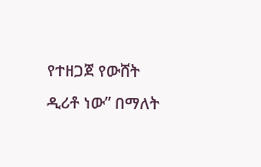የተዘጋጀ የውሸት ዲሪቶ ነው” በማለት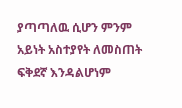ያጣጣለዉ ሲሆን ምንም አይነት አስተያየት ለመስጠት ፍቅደኛ እንዳልሆነም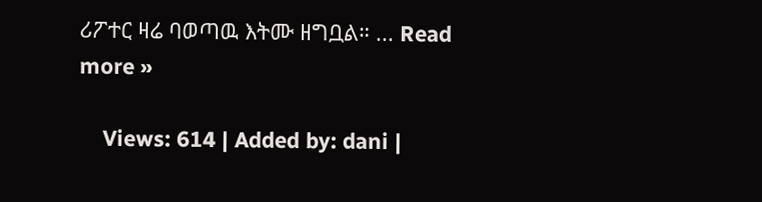ሪፖተር ዛሬ ባወጣዉ እትሙ ዘግቧል። ... Read more »

    Views: 614 | Added by: dani |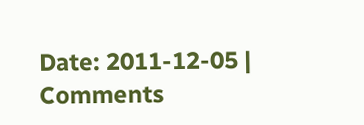Date: 2011-12-05 | Comments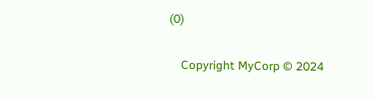(0)

    Copyright MyCorp © 2024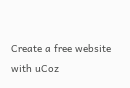Create a free website with uCoz